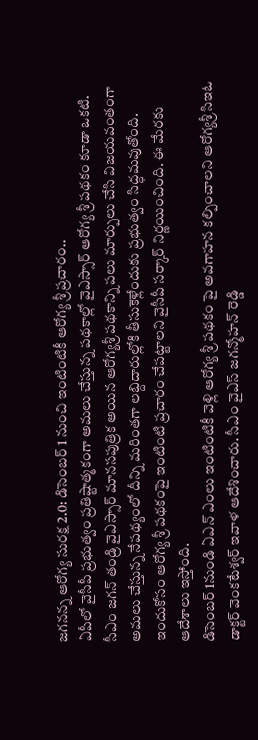జగనన్న ఆరోగ్య సురక్ష 2.0: డిసెంబర్ 1 నుంచి ఇంటింటికీ ఆరోగ్య శ్రీ ప్రచారం..
ఏపీలో వైసీపీ ప్రభుత్వం ప్రతిష్టాత్మకంగా అమలు చేస్తున్న పథకాల్లో వైఎస్సార్ ఆరోగ్య శ్రీ పథకం కూడా ఒకటి. సీఎం జగన్ తండ్రి వైఎస్సార్ మానసపుత్రిక అయిన ఆరోగ్యశ్రీ పథకాన్ని పలు మార్పులు చేసి విజయవంతంగా అమలు చేస్తున్న నేపథ్యంలో దీన్ని మరింతగా లబ్దిదారుల్లోకి తీసుకెళ్లేందుకు ప్రభుత్వం సిద్ధమవుతోంది. ఇందుకోసం ఆరోగ్య శ్రీ పథకంపై ఇంటింటి ప్రచారం చేపట్టాలని వైసీపీ సర్కార్ నిర్ణయించింది. ఈ మేరకు ఆదేశాలు ఇస్తోంది.
డిసెంబర్ 1నుండి ఏఎన్ ఎంలు ఇంటింటికీ వెళ్లి ఆరోగ్య శ్రీ పథకం పై అవగాహన కల్పించాలని ఆరోగ్యశ్రీ సిఇఓ డాక్టర్ వెంకటేశ్వర్ ఇవాళ ఆదేశించారు. సీఎం వైఎస్ జగన్మోహన్ రెడ్డి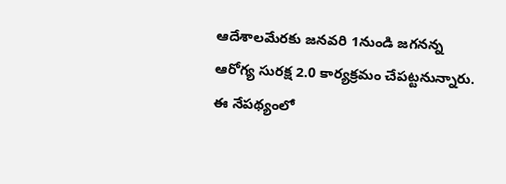ఆదేశాలమేరకు జనవరి 1నుండి జగనన్న ఆరోగ్య సురక్ష 2.0 కార్యక్రమం చేపట్టనున్నారు. ఈ నేపథ్యంలో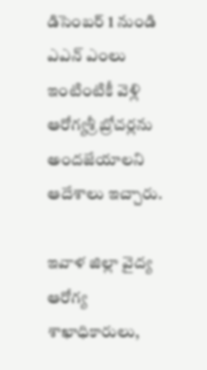డిసెంబర్ 1 నుండి ఎఎన్ ఎంలు ఇంటింటికీ వెళ్లి ఆరోగ్యశ్రీ బ్రోచర్లను అందజేయాలని ఆదేశాలు ఇచ్చారు.

ఇవాళ జిల్లా వైద్య ఆరోగ్య శాఖాధికారులు,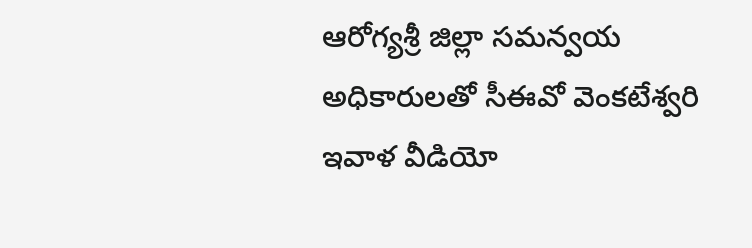ఆరోగ్యశ్రీ జిల్లా సమన్వయ అధికారులతో సీఈవో వెంకటేశ్వరి ఇవాళ వీడియో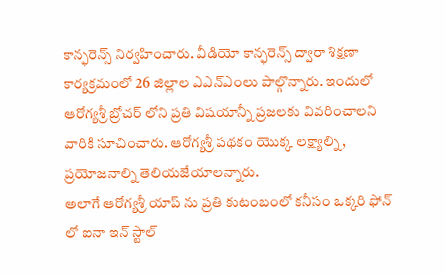కాన్ఫరెన్స్ నిర్వహించారు. వీడియో కాన్ఫరెన్స్ ద్వారా శిక్షణా కార్యక్రమంలో 26 జిల్లాల ఎఎన్ఎంలు పాల్గొన్నారు. ఇందులో
ఆరోగ్యశ్రీ బ్రోచర్ లోని ప్రతి విషయాన్నీ ప్రజలకు వివరించాలని వారికి సూచించారు. ఆరోగ్యశ్రీ పథకం యొక్క లక్ష్యాల్ని , ప్రయోజనాల్ని తెలియజేయాలన్నారు.
అలాగే ఆరోగ్యశ్రీ యాప్ ను ప్రతి కుటంబంలో కనీసం ఒక్కరి ఫోన్ లో ఐనా ఇన్ స్టాల్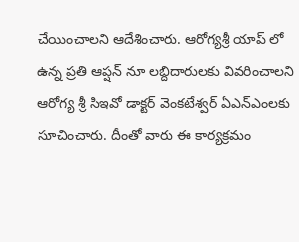చేయించాలని ఆదేశించారు. ఆరోగ్యశ్రీ యాప్ లో ఉన్న ప్రతి ఆప్షన్ నూ లబ్దిదారులకు వివరించాలని ఆరోగ్య శ్రీ సిఇవో డాక్టర్ వెంకటేశ్వర్ ఏఎన్ఎంలకు సూచించారు. దీంతో వారు ఈ కార్యక్రమం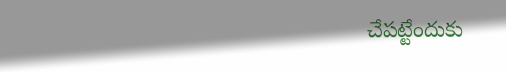చేపట్టేందుకు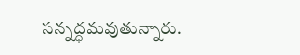సన్నద్ధమవుతున్నారు.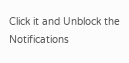Click it and Unblock the Notifications